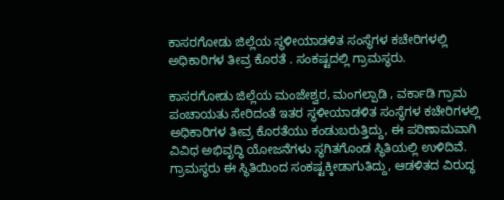ಕಾಸರಗೋಡು ಜಿಲ್ಲೆಯ ಸ್ಥಳೀಯಾಡಳಿತ ಸಂಸ್ಥೆಗಳ ಕಚೇರಿಗಳಲ್ಲಿ ಅಧಿಕಾರಿಗಳ ತೀವ್ರ ಕೊರತೆ . ಸಂಕಷ್ಟದಲ್ಲಿ ಗ್ರಾಮಸ್ಥರು.

ಕಾಸರಗೋಡು ಜಿಲ್ಲೆಯ ಮಂಜೇಶ್ವರ, ಮಂಗಲ್ಪಾಡಿ , ವರ್ಕಾಡಿ ಗ್ರಾಮ ಪಂಚಾಯತು ಸೇರಿದಂತೆ ಇತರ ಸ್ಥಳೀಯಾಡಳಿತ ಸಂಸ್ಥೆಗಳ ಕಚೇರಿಗಳಲ್ಲಿ ಅಧಿಕಾರಿಗಳ ತೀವ್ರ ಕೊರತೆಯು ಕಂಡುಬರುತ್ತಿದ್ದು, ಈ ಪರಿಣಾಮವಾಗಿ ವಿವಿಧ ಅಭಿವೃದ್ಧಿ ಯೋಜನೆಗಳು ಸ್ಥಗಿತಗೊಂಡ ಸ್ಥಿತಿಯಲ್ಲಿ ಉಳಿದಿವೆ. ಗ್ರಾಮಸ್ಥರು ಈ ಸ್ಥಿತಿಯಿಂದ ಸಂಕಷ್ಟಕ್ಕೀಡಾಗುತಿದ್ದು, ಆಡಳಿತದ ವಿರುದ್ಧ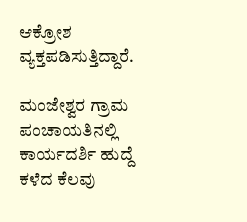ಆಕ್ರೋಶ ವ್ಯಕ್ತಪಡಿಸುತ್ತಿದ್ದಾರೆ.

ಮಂಜೇಶ್ವರ ಗ್ರಾಮ ಪಂಚಾಯತಿನಲ್ಲಿ ಕಾರ್ಯದರ್ಶಿ ಹುದ್ದೆ ಕಳೆದ ಕೆಲವು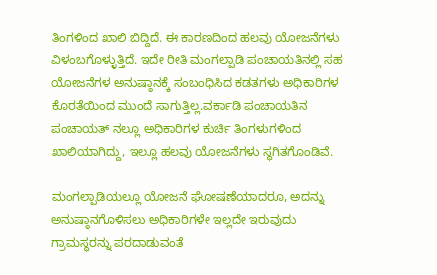ತಿಂಗಳಿಂದ ಖಾಲಿ ಬಿದ್ದಿದೆ. ಈ ಕಾರಣದಿಂದ ಹಲವು ಯೋಜನೆಗಳು ವಿಳಂಬಗೊಳ್ಳುತ್ತಿದೆ. ಇದೇ ರೀತಿ ಮಂಗಲ್ಪಾಡಿ ಪಂಚಾಯತಿನಲ್ಲಿ ಸಹ ಯೋಜನೆಗಳ ಅನುಷ್ಠಾನಕ್ಕೆ ಸಂಬಂಧಿಸಿದ ಕಡತಗಳು ಅಧಿಕಾರಿಗಳ ಕೊರತೆಯಿಂದ ಮುಂದೆ ಸಾಗುತ್ತಿಲ್ಲ.ವರ್ಕಾಡಿ ಪಂಚಾಯತಿನ ಪಂಚಾಯತ್ ನಲ್ಲೂ ಅಧಿಕಾರಿಗಳ ಕುರ್ಚಿ ತಿಂಗಳುಗಳಿಂದ ಖಾಲಿಯಾಗಿದ್ದು, ಇಲ್ಲೂ ಹಲವು ಯೋಜನೆಗಳು ಸ್ಥಗಿತಗೊಂಡಿವೆ.

ಮಂಗಲ್ಪಾಡಿಯಲ್ಲೂ ಯೋಜನೆ ಘೋಷಣೆಯಾದರೂ, ಅದನ್ನು ಅನುಷ್ಠಾನಗೊಳಿಸಲು ಅಧಿಕಾರಿಗಳೇ ಇಲ್ಲದೇ ಇರುವುದು ಗ್ರಾಮಸ್ಥರನ್ನು ಪರದಾಡುವಂತೆ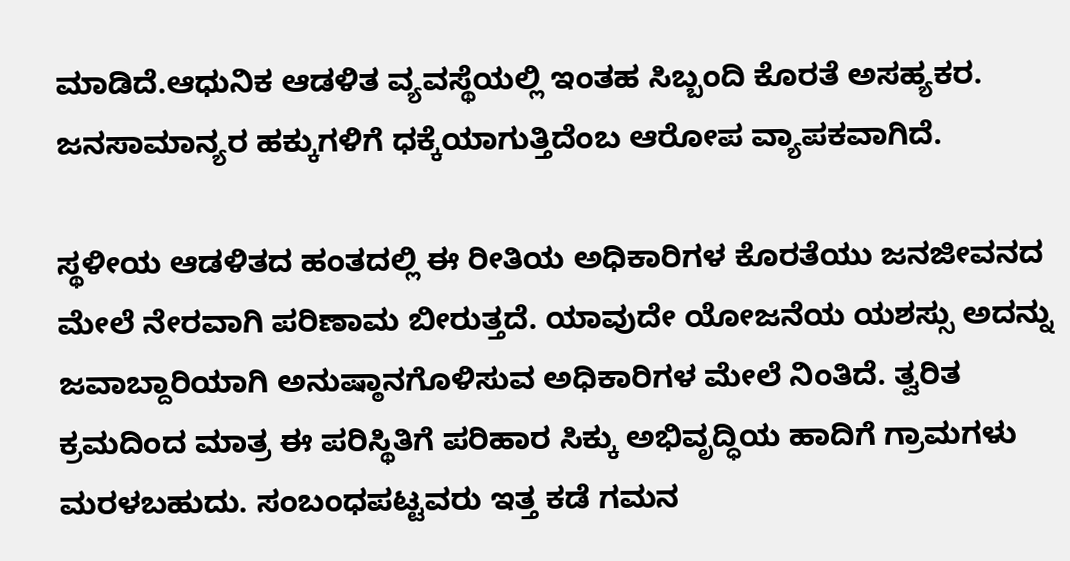ಮಾಡಿದೆ.ಆಧುನಿಕ ಆಡಳಿತ ವ್ಯವಸ್ಥೆಯಲ್ಲಿ ಇಂತಹ ಸಿಬ್ಬಂದಿ ಕೊರತೆ ಅಸಹ್ಯಕರ. ಜನಸಾಮಾನ್ಯರ ಹಕ್ಕುಗಳಿಗೆ ಧಕ್ಕೆಯಾಗುತ್ತಿದೆಂಬ ಆರೋಪ ವ್ಯಾಪಕವಾಗಿದೆ.

ಸ್ಥಳೀಯ ಆಡಳಿತದ ಹಂತದಲ್ಲಿ ಈ ರೀತಿಯ ಅಧಿಕಾರಿಗಳ ಕೊರತೆಯು ಜನಜೀವನದ ಮೇಲೆ ನೇರವಾಗಿ ಪರಿಣಾಮ ಬೀರುತ್ತದೆ. ಯಾವುದೇ ಯೋಜನೆಯ ಯಶಸ್ಸು ಅದನ್ನು ಜವಾಬ್ದಾರಿಯಾಗಿ ಅನುಷ್ಠಾನಗೊಳಿಸುವ ಅಧಿಕಾರಿಗಳ ಮೇಲೆ ನಿಂತಿದೆ. ತ್ವರಿತ ಕ್ರಮದಿಂದ ಮಾತ್ರ ಈ ಪರಿಸ್ಥಿತಿಗೆ ಪರಿಹಾರ ಸಿಕ್ಕು ಅಭಿವೃದ್ಧಿಯ ಹಾದಿಗೆ ಗ್ರಾಮಗಳು ಮರಳಬಹುದು. ಸಂಬಂಧಪಟ್ಟವರು ಇತ್ತ ಕಡೆ ಗಮನ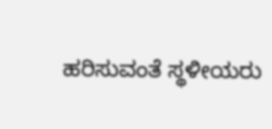ಹರಿಸುವಂತೆ ಸ್ಥಳೀಯರು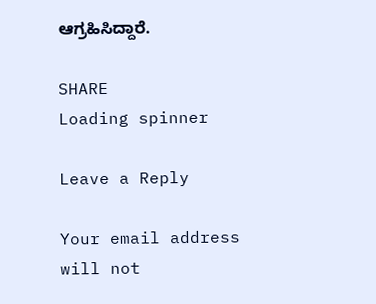ಆಗ್ರಹಿಸಿದ್ದಾರೆ.

SHARE
Loading spinner

Leave a Reply

Your email address will not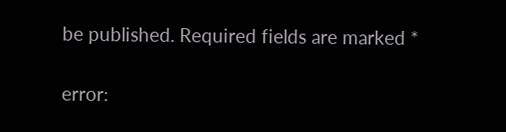be published. Required fields are marked *

error: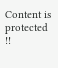Content is protected !!